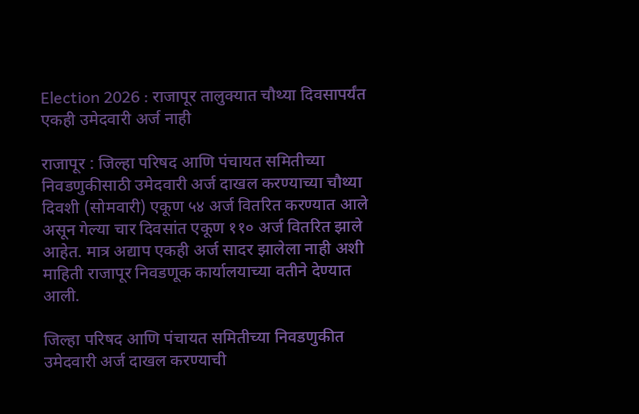Election 2026 : राजापूर तालुक्यात चौथ्या दिवसापर्यंत एकही उमेदवारी अर्ज नाही

राजापूर : जिल्हा परिषद आणि पंचायत समितीच्या निवडणुकीसाठी उमेदवारी अर्ज दाखल करण्याच्या चौथ्या दिवशी (सोमवारी) एकूण ५४ अर्ज वितरित करण्यात आले असून गेल्या चार दिवसांत एकूण ११० अर्ज वितरित झाले आहेत. मात्र अद्याप एकही अर्ज सादर झालेला नाही अशी माहिती राजापूर निवडणूक कार्यालयाच्या वतीने देण्यात आली.

जिल्हा परिषद आणि पंचायत समितीच्या निवडणुकीत उमेदवारी अर्ज दाखल करण्याची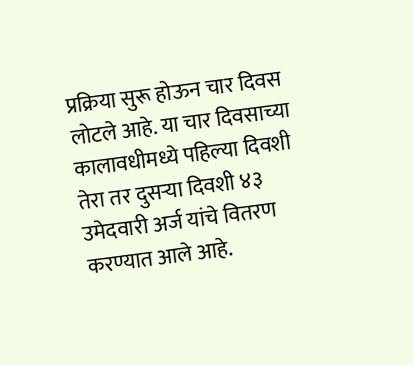प्रक्रिया सुरू होऊन चार दिवस लोटले आहे. या चार दिवसाच्या कालावधीमध्ये पहिल्या दिवशी तेरा तर दुसऱ्या दिवशी ४३ उमेदवारी अर्ज यांचे वितरण करण्यात आले आहे.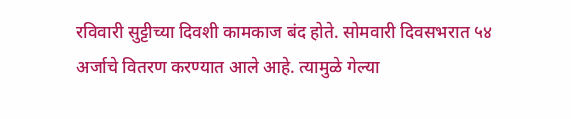रविवारी सुट्टीच्या दिवशी कामकाज बंद होते. सोमवारी दिवसभरात ५४ अर्जाचे वितरण करण्यात आले आहे. त्यामुळे गेल्या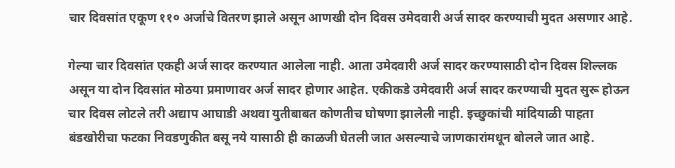चार दिवसांत एकूण ११० अर्जाचे वितरण झाले असून आणखी दोन दिवस उमेदवारी अर्ज सादर करण्याची मुदत असणार आहे.

गेल्या चार दिवसांत एकही अर्ज सादर करण्यात आलेला नाही. आता उमेदवारी अर्ज सादर करण्यासाठी दोन दिवस शिल्लक असून या दोन दिवसांत मोठया प्रमाणावर अर्ज सादर होणार आहेत. एकीकडे उमेदवारी अर्ज सादर करण्याची मुदत सुरू होऊन चार दिवस लोटले तरी अद्याप आघाडी अथवा युतीबाबत कोणतीच घोषणा झालेली नाही. इच्छुकांची मांदियाळी पाहता बंडखोरीचा फटका निवडणुकीत बसू नये यासाठी ही काळजी घेतली जात असल्याचे जाणकारांमधून बोलले जात आहे.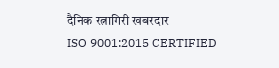दैनिक रत्नागिरी खबरदार
ISO 9001:2015 CERTIFIED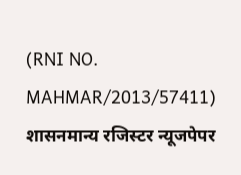(RNI NO. MAHMAR/2013/57411)
शासनमान्य रजिस्टर न्यूजपेपर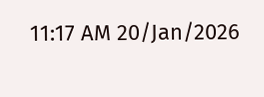11:17 AM 20/Jan/2026